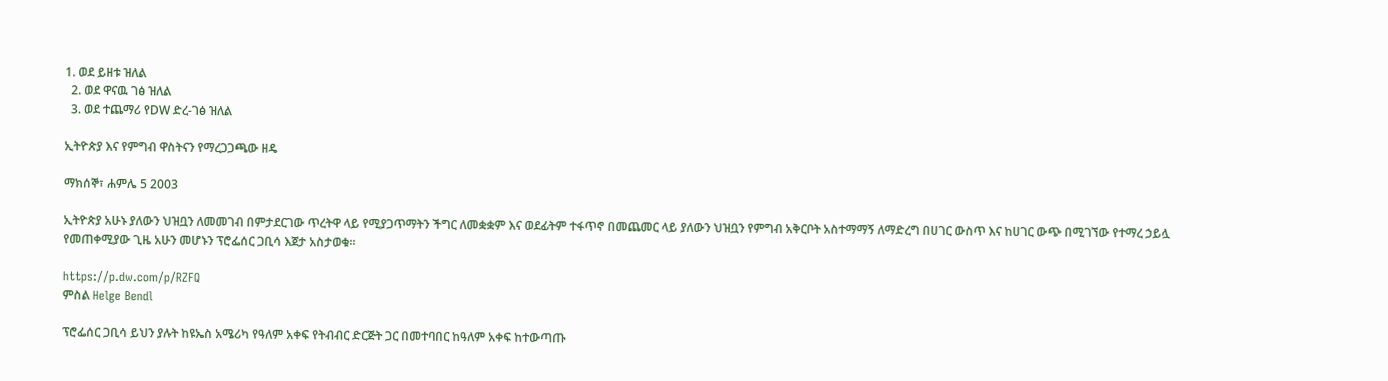1. ወደ ይዘቱ ዝለል
  2. ወደ ዋናዉ ገፅ ዝለል
  3. ወደ ተጨማሪ የDW ድረ-ገፅ ዝለል

ኢትዮጵያ እና የምግብ ዋስትናን የማረጋጋጫው ዘዴ

ማክሰኞ፣ ሐምሌ 5 2003

ኢትዮጵያ አሁኑ ያለውን ህዝቧን ለመመገብ በምታደርገው ጥረትዋ ላይ የሚያጋጥማትን ችግር ለመቋቋም እና ወደፊትም ተፋጥኖ በመጨመር ላይ ያለውን ህዝቧን የምግብ አቅርቦት አስተማማኝ ለማድረግ በሀገር ውስጥ እና ከሀገር ውጭ በሚገኘው የተማረ ኃይሏ የመጠቀሚያው ጊዜ አሁን መሆኑን ፕሮፌሰር ጋቢሳ እጀታ አስታወቁ።

https://p.dw.com/p/RZFQ
ምስል Helge Bendl

ፕሮፌሰር ጋቢሳ ይህን ያሉት ከዩኤስ አሜሪካ የዓለም አቀፍ የትብብር ድርጅት ጋር በመተባበር ከዓለም አቀፍ ከተውጣጡ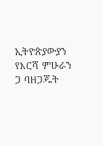ኢትዮጵያውያን የእርሻ ምሁራን ጋ ባዘጋጁት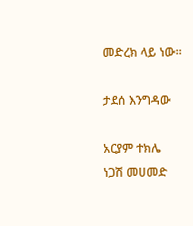መድረክ ላይ ነው።

ታደሰ እንግዳው

አርያም ተክሌ
ነጋሽ መሀመድ